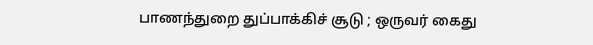பாணந்துறை துப்பாக்கிச் சூடு ; ஒருவர் கைது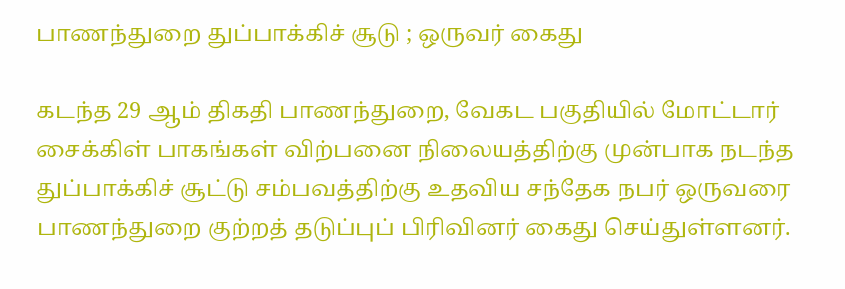பாணந்துறை துப்பாக்கிச் சூடு ; ஒருவர் கைது

கடந்த 29 ஆம் திகதி பாணந்துறை, வேகட பகுதியில் மோட்டார் சைக்கிள் பாகங்கள் விற்பனை நிலையத்திற்கு முன்பாக நடந்த துப்பாக்கிச் சூட்டு சம்பவத்திற்கு உதவிய சந்தேக நபர் ஒருவரை பாணந்துறை குற்றத் தடுப்புப் பிரிவினர் கைது செய்துள்ளனர்.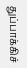துப்பாக்கிச்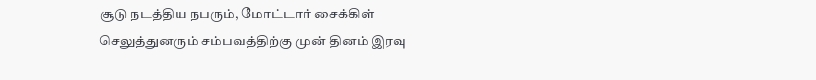சூடு நடத்திய நபரும், மோட்டார் சைக்கிள் செலுத்துனரும் சம்பவத்திற்கு முன் தினம் இரவு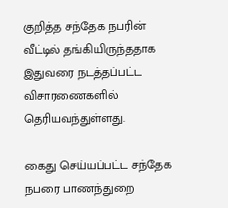குறித்த சந்தேக நபரின் வீட்டில் தங்கியிருந்ததாக இதுவரை நடத்தப்பட்ட விசாரணைகளில் தெரியவந்துள்ளது.

கைது செய்யப்பட்ட சந்தேக நபரை பாணந்துறை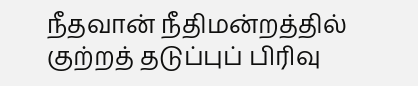நீதவான் நீதிமன்றத்தில் குற்றத் தடுப்புப் பிரிவு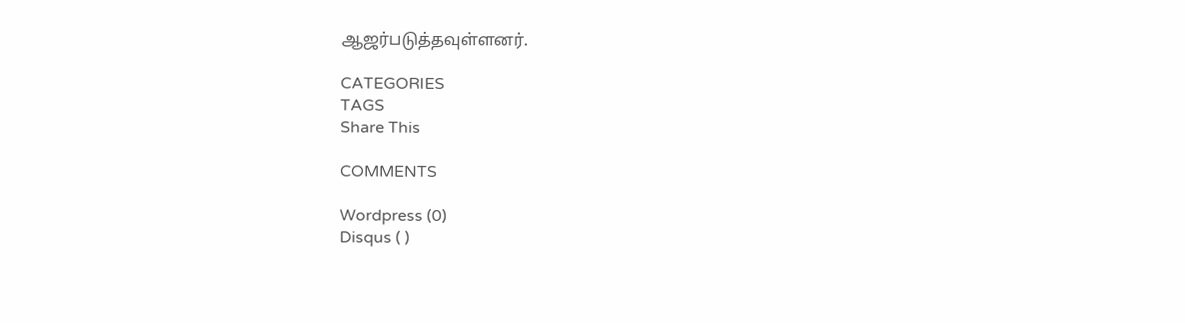ஆஜர்படுத்தவுள்ளனர்.

CATEGORIES
TAGS
Share This

COMMENTS

Wordpress (0)
Disqus ( )